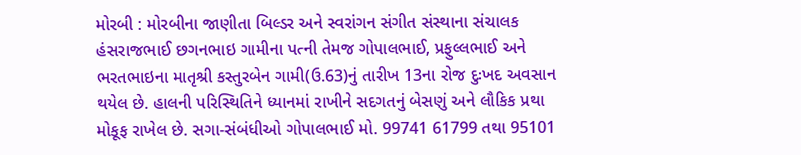મોરબી : મોરબીના જાણીતા બિલ્ડર અને સ્વરાંગન સંગીત સંસ્થાના સંચાલક હંસરાજભાઈ છગનભાઇ ગામીના પત્ની તેમજ ગોપાલભાઈ, પ્રફુલ્લભાઈ અને ભરતભાઇના માતૃશ્રી કસ્તુરબેન ગામી(ઉ.63)નું તારીખ 13ના રોજ દુઃખદ અવસાન થયેલ છે. હાલની પરિસ્થિતિને ધ્યાનમાં રાખીને સદગતનું બેસણું અને લૌકિક પ્રથા મોકૂફ રાખેલ છે. સગા-સંબંધીઓ ગોપાલભાઈ મો. 99741 61799 તથા 95101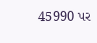45990 પર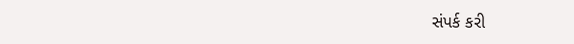સંપર્ક કરી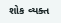શોક વ્યક્ત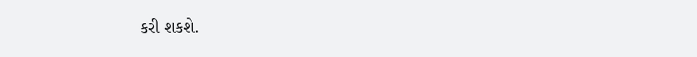કરી શકશે.